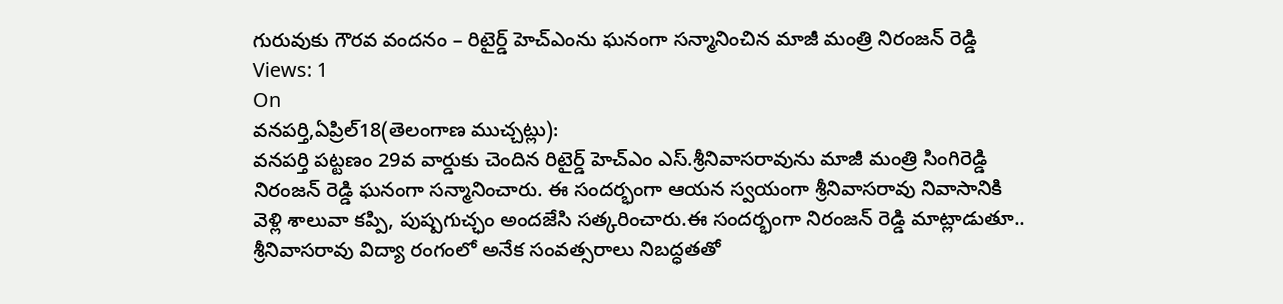గురువుకు గౌరవ వందనం – రిటైర్డ్ హెచ్ఎంను ఘనంగా సన్మానించిన మాజీ మంత్రి నిరంజన్ రెడ్డి
Views: 1
On
వనపర్తి,ఏప్రిల్18(తెలంగాణ ముచ్చట్లు):
వనపర్తి పట్టణం 29వ వార్డుకు చెందిన రిటైర్డ్ హెచ్ఎం ఎస్.శ్రీనివాసరావును మాజీ మంత్రి సింగిరెడ్డి నిరంజన్ రెడ్డి ఘనంగా సన్మానించారు. ఈ సందర్భంగా ఆయన స్వయంగా శ్రీనివాసరావు నివాసానికి వెళ్లి శాలువా కప్పి, పుష్పగుచ్ఛం అందజేసి సత్కరించారు.ఈ సందర్భంగా నిరంజన్ రెడ్డి మాట్లాడుతూ.. శ్రీనివాసరావు విద్యా రంగంలో అనేక సంవత్సరాలు నిబద్ధతతో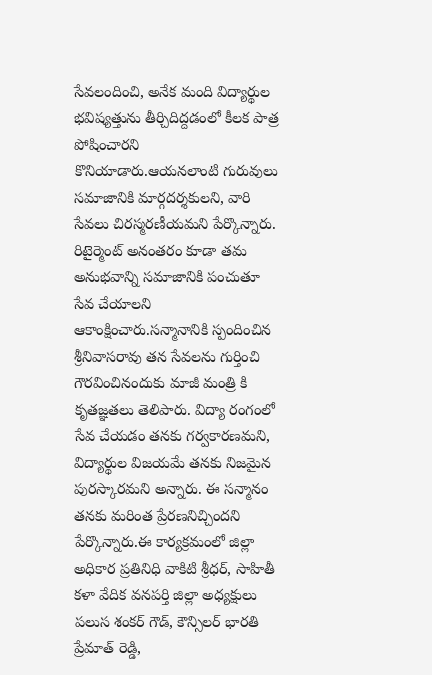సేవలందించి, అనేక మంది విద్యార్థుల భవిష్యత్తును తీర్చిదిద్దడంలో కీలక పాత్ర పోషించారని కొనియాడారు.ఆయనలాంటి గురువులు సమాజానికి మార్గదర్శకులని, వారి సేవలు చిరస్మరణీయమని పేర్కొన్నారు. రిటైర్మెంట్ అనంతరం కూడా తమ అనుభవాన్ని సమాజానికి పంచుతూ సేవ చేయాలని ఆకాంక్షించారు.సన్మానానికి స్పందించిన శ్రీనివాసరావు తన సేవలను గుర్తించి గౌరవించినందుకు మాజీ మంత్రి కి కృతజ్ఞతలు తెలిపారు. విద్యా రంగంలో సేవ చేయడం తనకు గర్వకారణమని, విద్యార్థుల విజయమే తనకు నిజమైన పురస్కారమని అన్నారు. ఈ సన్మానం తనకు మరింత ప్రేరణనిచ్చిందని పేర్కొన్నారు.ఈ కార్యక్రమంలో జిల్లా అధికార ప్రతినిధి వాకిటి శ్రీధర్, సాహితీ కళా వేదిక వనపర్తి జిల్లా అధ్యక్షులు పలుస శంకర్ గౌడ్, కౌన్సిలర్ భారతి ప్రేమాత్ రెడ్డి,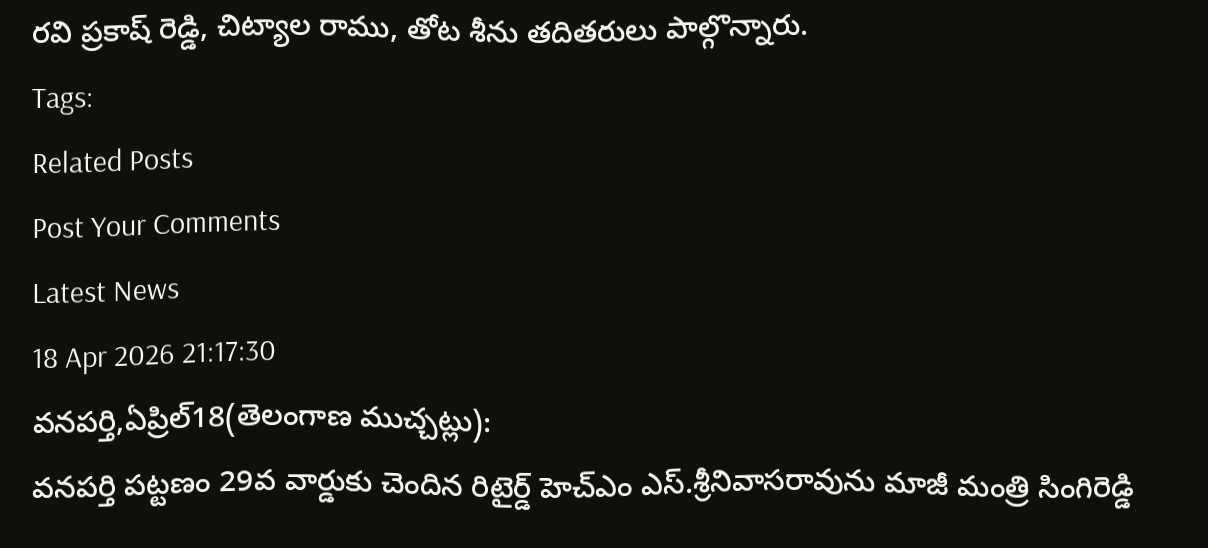రవి ప్రకాష్ రెడ్డి, చిట్యాల రాము, తోట శీను తదితరులు పాల్గొన్నారు.
Tags:
Related Posts
Post Your Comments
Latest News
18 Apr 2026 21:17:30
వనపర్తి,ఏప్రిల్18(తెలంగాణ ముచ్చట్లు):
వనపర్తి పట్టణం 29వ వార్డుకు చెందిన రిటైర్డ్ హెచ్ఎం ఎస్.శ్రీనివాసరావును మాజీ మంత్రి సింగిరెడ్డి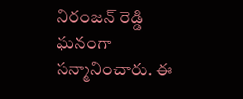నిరంజన్ రెడ్డి ఘనంగా సన్మానించారు. ఈ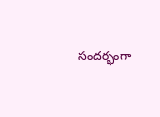సందర్భంగా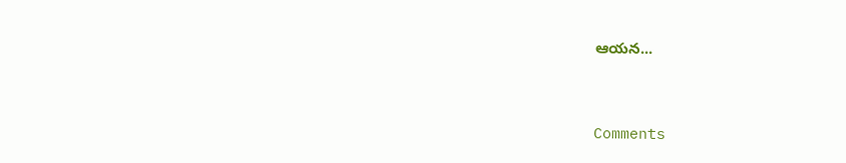ఆయన...


Comments